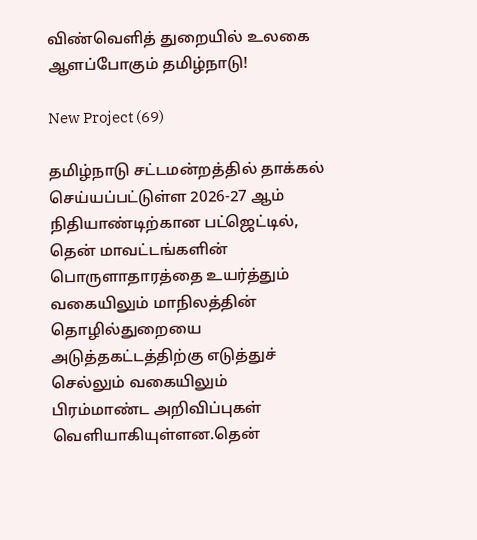விண்வெளித் துறையில் உலகை ஆளப்போகும் தமிழ்நாடு!

New Project (69)

தமிழ்நாடு சட்டமன்றத்தில் தாக்கல் செய்யப்பட்டுள்ள 2026-27 ஆம் நிதியாண்டிற்கான பட்ஜெட்டில், தென் மாவட்டங்களின் பொருளாதாரத்தை உயர்த்தும் வகையிலும் மாநிலத்தின் தொழில்துறையை அடுத்தகட்டத்திற்கு எடுத்துச் செல்லும் வகையிலும் பிரம்மாண்ட அறிவிப்புகள் வெளியாகியுள்ளன.தென்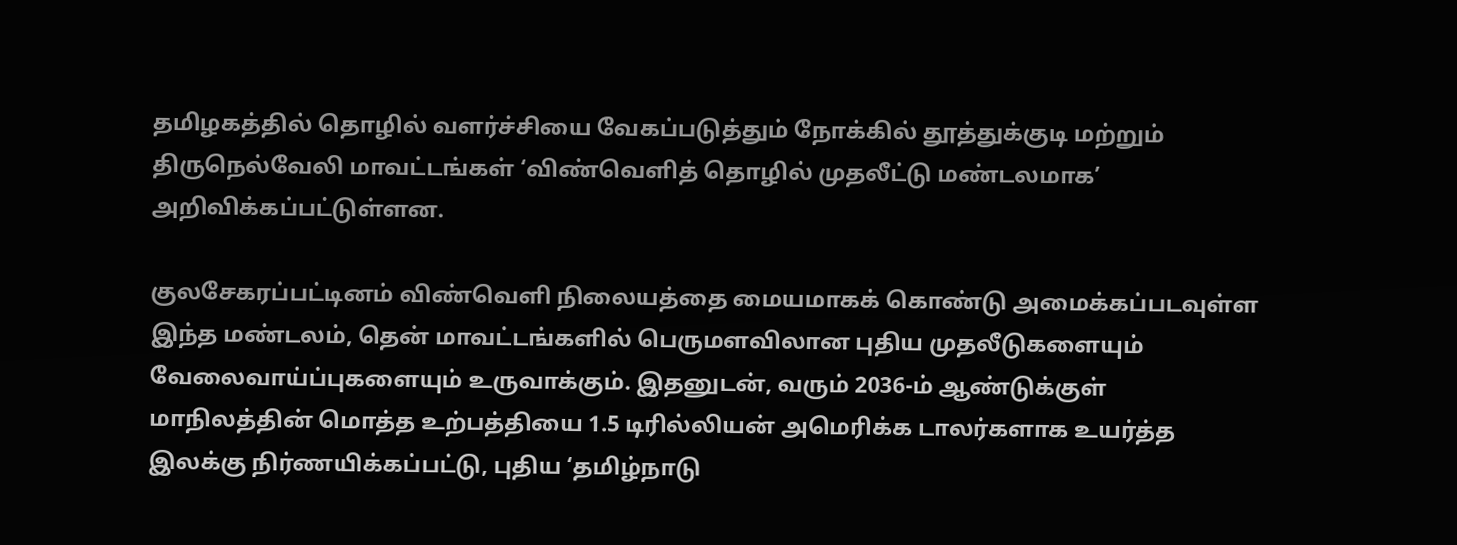தமிழகத்தில் தொழில் வளர்ச்சியை வேகப்படுத்தும் நோக்கில் தூத்துக்குடி மற்றும் திருநெல்வேலி மாவட்டங்கள் ‘விண்வெளித் தொழில் முதலீட்டு மண்டலமாக’ அறிவிக்கப்பட்டுள்ளன.

குலசேகரப்பட்டினம் விண்வெளி நிலையத்தை மையமாகக் கொண்டு அமைக்கப்படவுள்ள இந்த மண்டலம், தென் மாவட்டங்களில் பெருமளவிலான புதிய முதலீடுகளையும் வேலைவாய்ப்புகளையும் உருவாக்கும். இதனுடன், வரும் 2036-ம் ஆண்டுக்குள் மாநிலத்தின் மொத்த உற்பத்தியை 1.5 டிரில்லியன் அமெரிக்க டாலர்களாக உயர்த்த இலக்கு நிர்ணயிக்கப்பட்டு, புதிய ‘தமிழ்நாடு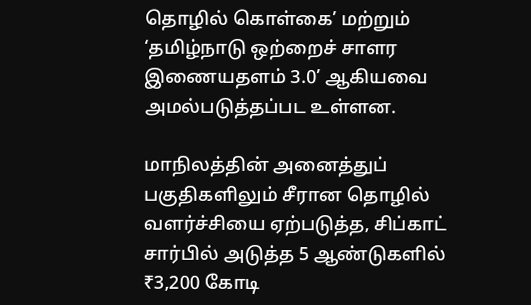தொழில் கொள்கை’ மற்றும் ‘தமிழ்நாடு ஒற்றைச் சாளர இணையதளம் 3.0’ ஆகியவை அமல்படுத்தப்பட உள்ளன.

மாநிலத்தின் அனைத்துப் பகுதிகளிலும் சீரான தொழில் வளர்ச்சியை ஏற்படுத்த, சிப்காட் சார்பில் அடுத்த 5 ஆண்டுகளில் ₹3,200 கோடி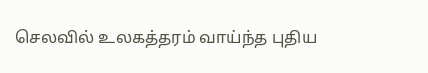செலவில் உலகத்தரம் வாய்ந்த புதிய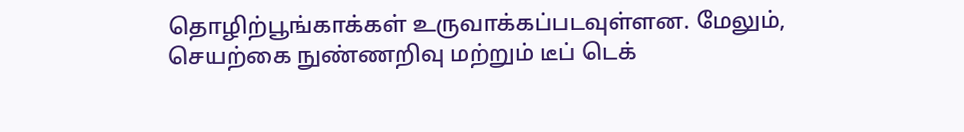தொழிற்பூங்காக்கள் உருவாக்கப்படவுள்ளன. மேலும், செயற்கை நுண்ணறிவு மற்றும் டீப் டெக்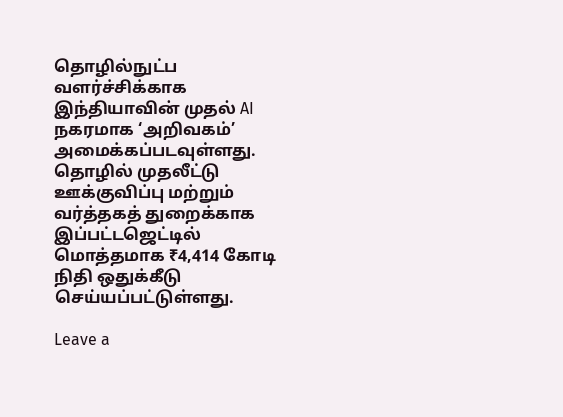தொழில்நுட்ப வளர்ச்சிக்காக இந்தியாவின் முதல் AI நகரமாக ‘அறிவகம்’ அமைக்கப்படவுள்ளது. தொழில் முதலீட்டு ஊக்குவிப்பு மற்றும் வர்த்தகத் துறைக்காக இப்பட்டஜெட்டில் மொத்தமாக ₹4,414 கோடி நிதி ஒதுக்கீடு செய்யப்பட்டுள்ளது.

Leave a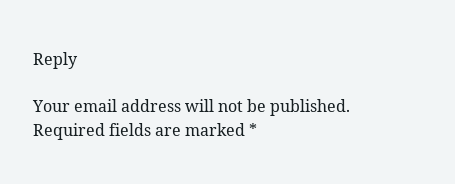Reply

Your email address will not be published. Required fields are marked *